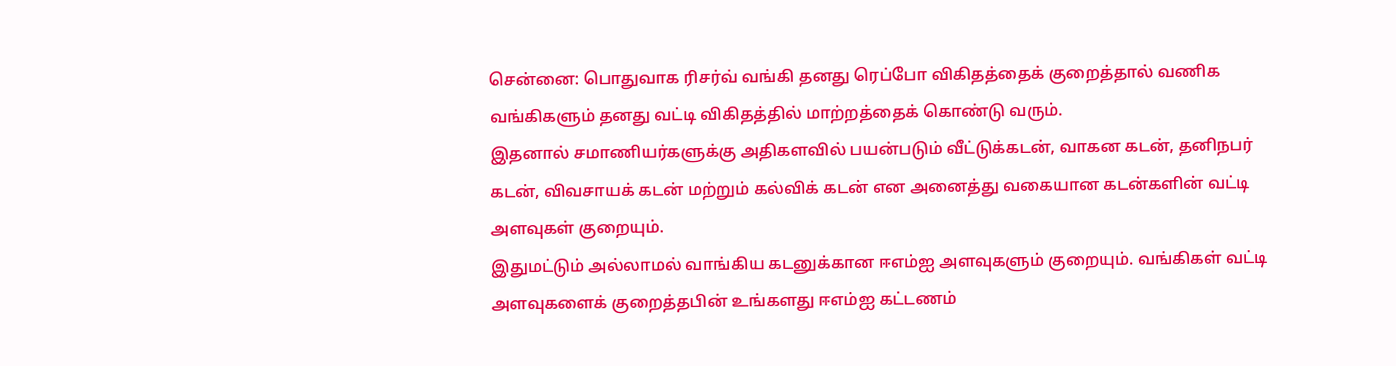சென்னை: பொதுவாக ரிசர்வ் வங்கி தனது ரெப்போ விகிதத்தைக் குறைத்தால் வணிக வங்கிகளும் தனது வட்டி விகிதத்தில் மாற்றத்தைக் கொண்டு வரும்.
இதனால் சமாணியர்களுக்கு அதிகளவில் பயன்படும் வீட்டுக்கடன், வாகன கடன், தனிநபர் கடன், விவசாயக் கடன் மற்றும் கல்விக் கடன் என அனைத்து வகையான கடன்களின் வட்டி அளவுகள் குறையும்.
இதுமட்டும் அல்லாமல் வாங்கிய கடனுக்கான ஈஎம்ஐ அளவுகளும் குறையும். வங்கிகள் வட்டி அளவுகளைக் குறைத்தபின் உங்களது ஈஎம்ஐ கட்டணம்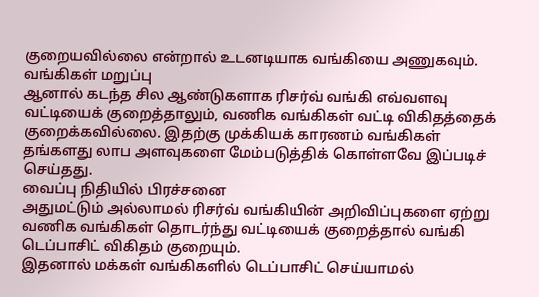குறையவில்லை என்றால் உடனடியாக வங்கியை அணுகவும்.
வங்கிகள் மறுப்பு
ஆனால் கடந்த சில ஆண்டுகளாக ரிசர்வ் வங்கி எவ்வளவு வட்டியைக் குறைத்தாலும், வணிக வங்கிகள் வட்டி விகிதத்தைக் குறைக்கவில்லை. இதற்கு முக்கியக் காரணம் வங்கிகள் தங்களது லாப அளவுகளை மேம்படுத்திக் கொள்ளவே இப்படிச் செய்தது.
வைப்பு நிதியில் பிரச்சனை
அதுமட்டும் அல்லாமல் ரிசர்வ் வங்கியின் அறிவிப்புகளை ஏற்று வணிக வங்கிகள் தொடர்ந்து வட்டியைக் குறைத்தால் வங்கி டெப்பாசிட் விகிதம் குறையும்.
இதனால் மக்கள் வங்கிகளில் டெப்பாசிட் செய்யாமல்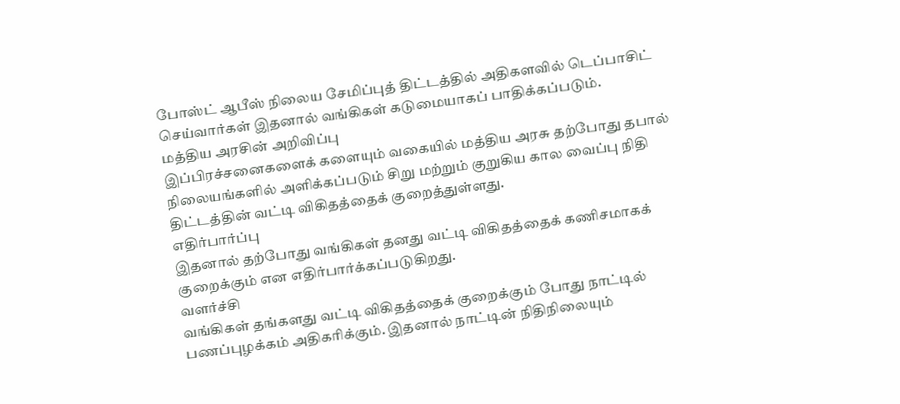போஸ்ட் ஆபீஸ் நிலைய சேமிப்புத் திட்டத்தில் அதிகளவில் டெப்பாசிட் செய்வார்கள் இதனால் வங்கிகள் கடுமையாகப் பாதிக்கப்படும்.
மத்திய அரசின் அறிவிப்பு
இப்பிரச்சனைகளைக் களையும் வகையில் மத்திய அரசு தற்போது தபால் நிலையங்களில் அளிக்கப்படும் சிறு மற்றும் குறுகிய கால வைப்பு நிதி திட்டத்தின் வட்டி விகிதத்தைக் குறைத்துள்ளது.
எதிர்பார்ப்பு
இதனால் தற்போது வங்கிகள் தனது வட்டி விகிதத்தைக் கணிசமாகக் குறைக்கும் என எதிர்பார்க்கப்படுகிறது.
வளர்ச்சி
வங்கிகள் தங்களது வட்டி விகிதத்தைக் குறைக்கும் போது நாட்டில் பணப்புழக்கம் அதிகரிக்கும். இதனால் நாட்டின் நிதிநிலையும்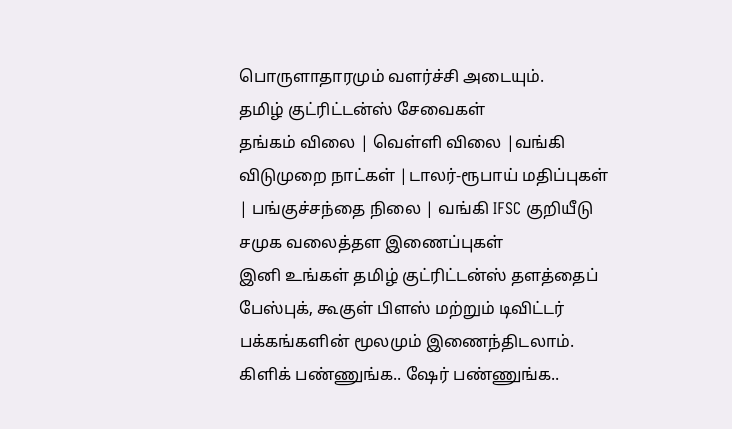பொருளாதாரமும் வளர்ச்சி அடையும்.
தமிழ் குட்ரிட்டன்ஸ் சேவைகள்
தங்கம் விலை | வெள்ளி விலை |வங்கி விடுமுறை நாட்கள் |டாலர்-ரூபாய் மதிப்புகள் | பங்குச்சந்தை நிலை | வங்கி IFSC குறியீடு
சமுக வலைத்தள இணைப்புகள்
இனி உங்கள் தமிழ் குட்ரிட்டன்ஸ் தளத்தைப் பேஸ்புக், கூகுள் பிளஸ் மற்றும் டிவிட்டர் பக்கங்களின் மூலமும் இணைந்திடலாம்.
கிளிக் பண்ணுங்க.. ஷேர் பண்ணுங்க..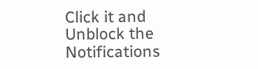Click it and Unblock the Notifications